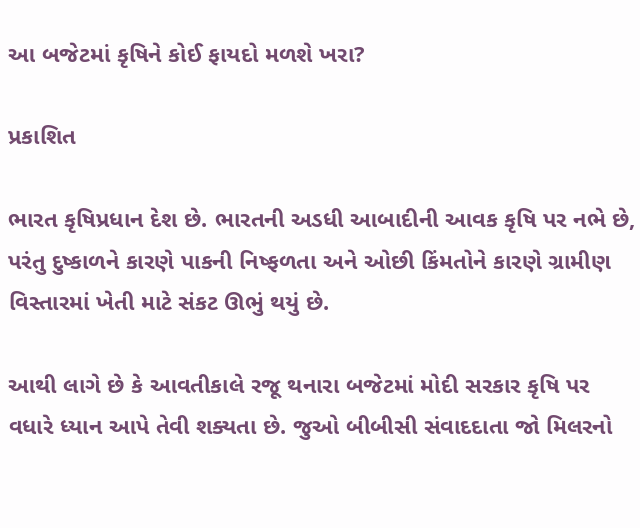આ બજેટમાં કૃષિને કોઈ ફાયદો મળશે ખરા?

પ્રકાશિત

ભારત કૃષિપ્રધાન દેશ છે. ભારતની અડધી આબાદીની આવક કૃષિ પર નભે છે, પરંતુ દુષ્કાળને કારણે પાકની નિષ્ફળતા અને ઓછી કિંમતોને કારણે ગ્રામીણ વિસ્તારમાં ખેતી માટે સંકટ ઊભું થયું છે.

આથી લાગે છે કે આવતીકાલે રજૂ થનારા બજેટમાં મોદી સરકાર કૃષિ પર વધારે ધ્યાન આપે તેવી શક્યતા છે. જુઓ બીબીસી સંવાદદાતા જો મિલરનો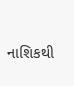નાશિકથી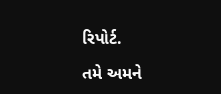રિપોર્ટ.

તમે અમને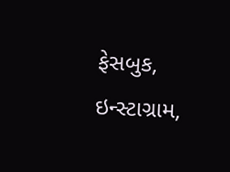ફેસબુક, ઇન્સ્ટાગ્રામ,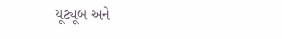યૂટ્યૂબ અને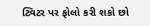ટ્વિટર પર ફોલો કરી શકો છો